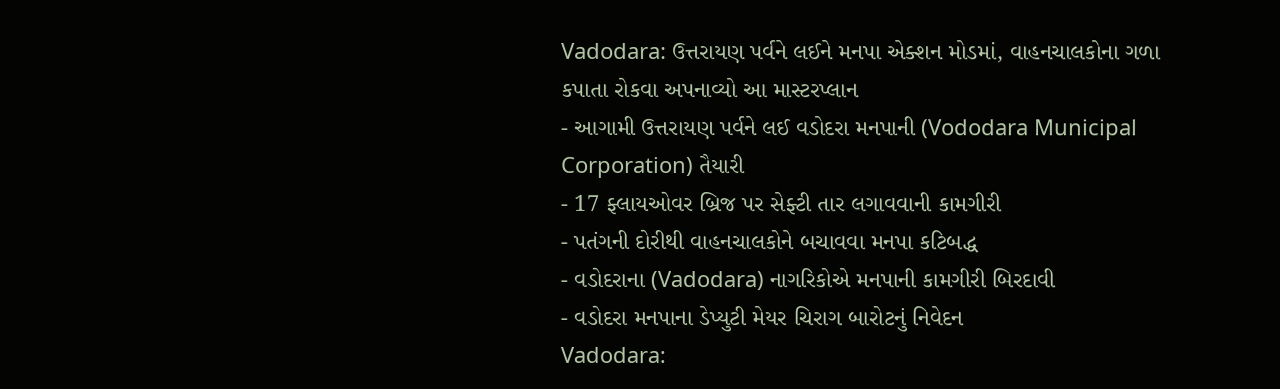Vadodara: ઉત્તરાયણ પર્વને લઈને મનપા એક્શન મોડમાં, વાહનચાલકોના ગળા કપાતા રોકવા અપનાવ્યો આ માસ્ટરપ્લાન
- આગામી ઉત્તરાયણ પર્વને લઈ વડોદરા મનપાની (Vododara Municipal Corporation) તૈયારી
- 17 ફ્લાયઓવર બ્રિજ પર સેફ્ટી તાર લગાવવાની કામગીરી
- પતંગની દોરીથી વાહનચાલકોને બચાવવા મનપા કટિબદ્ધ
- વડોદરાના (Vadodara) નાગરિકોએ મનપાની કામગીરી બિરદાવી
- વડોદરા મનપાના ડેપ્યુટી મેયર ચિરાગ બારોટનું નિવેદન
Vadodara: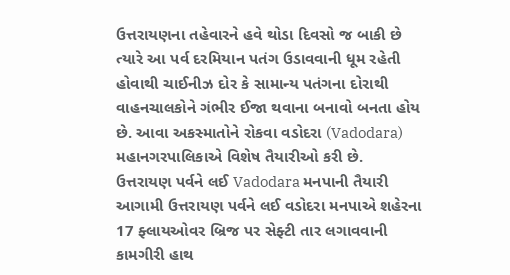ઉત્તરાયણના તહેવારને હવે થોડા દિવસો જ બાકી છે ત્યારે આ પર્વ દરમિયાન પતંગ ઉડાવવાની ધૂમ રહેતી હોવાથી ચાઈનીઝ દોર કે સામાન્ય પતંગના દોરાથી વાહનચાલકોને ગંભીર ઈજા થવાના બનાવો બનતા હોય છે. આવા અકસ્માતોને રોકવા વડોદરા (Vadodara) મહાનગરપાલિકાએ વિશેષ તૈયારીઓ કરી છે.
ઉત્તરાયણ પર્વને લઈ Vadodara મનપાની તૈયારી
આગામી ઉત્તરાયણ પર્વને લઈ વડોદરા મનપાએ શહેરના 17 ફ્લાયઓવર બ્રિજ પર સેફ્ટી તાર લગાવવાની કામગીરી હાથ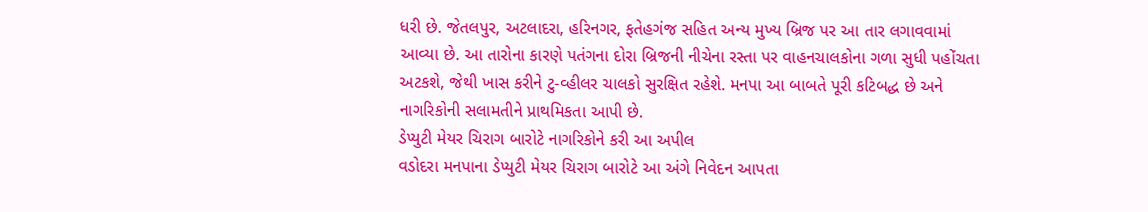ધરી છે. જેતલપુર, અટલાદરા, હરિનગર, ફતેહગંજ સહિત અન્ય મુખ્ય બ્રિજ પર આ તાર લગાવવામાં આવ્યા છે. આ તારોના કારણે પતંગના દોરા બ્રિજની નીચેના રસ્તા પર વાહનચાલકોના ગળા સુધી પહોંચતા અટકશે, જેથી ખાસ કરીને ટુ-વ્હીલર ચાલકો સુરક્ષિત રહેશે. મનપા આ બાબતે પૂરી કટિબદ્ધ છે અને નાગરિકોની સલામતીને પ્રાથમિકતા આપી છે.
ડેપ્યુટી મેયર ચિરાગ બારોટે નાગરિકોને કરી આ અપીલ
વડોદરા મનપાના ડેપ્યુટી મેયર ચિરાગ બારોટે આ અંગે નિવેદન આપતા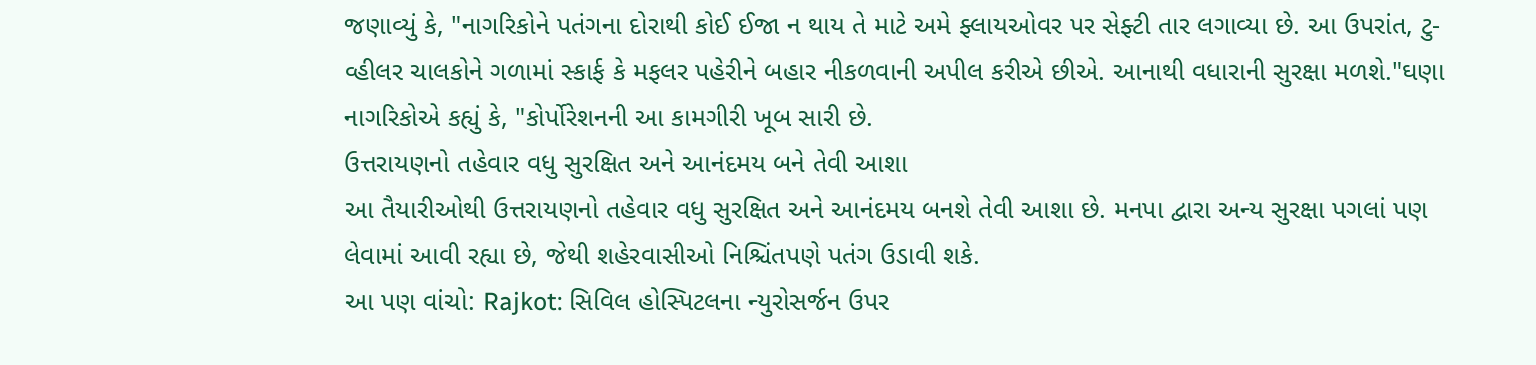જણાવ્યું કે, "નાગરિકોને પતંગના દોરાથી કોઈ ઈજા ન થાય તે માટે અમે ફ્લાયઓવર પર સેફ્ટી તાર લગાવ્યા છે. આ ઉપરાંત, ટુ-વ્હીલર ચાલકોને ગળામાં સ્કાર્ફ કે મફલર પહેરીને બહાર નીકળવાની અપીલ કરીએ છીએ. આનાથી વધારાની સુરક્ષા મળશે."ઘણા નાગરિકોએ કહ્યું કે, "કોર્પોરેશનની આ કામગીરી ખૂબ સારી છે.
ઉત્તરાયણનો તહેવાર વધુ સુરક્ષિત અને આનંદમય બને તેવી આશા
આ તૈયારીઓથી ઉત્તરાયણનો તહેવાર વધુ સુરક્ષિત અને આનંદમય બનશે તેવી આશા છે. મનપા દ્વારા અન્ય સુરક્ષા પગલાં પણ લેવામાં આવી રહ્યા છે, જેથી શહેરવાસીઓ નિશ્ચિંતપણે પતંગ ઉડાવી શકે.
આ પણ વાંચો: Rajkot: સિવિલ હોસ્પિટલના ન્યુરોસર્જન ઉપર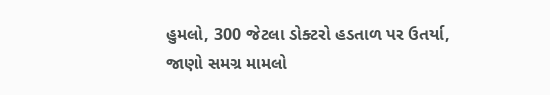હુમલો, 300 જેટલા ડોક્ટરો હડતાળ પર ઉતર્યા, જાણો સમગ્ર મામલો